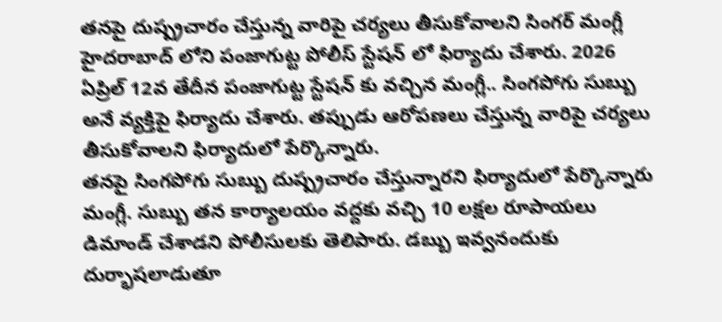తనపై దుష్ప్రచారం చేస్తున్న వారిపై చర్యలు తీసుకోవాలని సింగర్ మంగ్లీ హైదరాబాద్ లోని పంజాగుట్ట పోలీస్ స్టేషన్ లో ఫిర్యాదు చేశారు. 2026 ఏప్రిల్ 12వ తేదీన పంజాగుట్ట స్టేషన్ కు వచ్చిన మంగ్లీ.. సింగపోగు సుబ్బు అనే వ్యక్తిపై ఫిర్యాదు చేశారు. తప్పుడు ఆరోపణలు చేస్తున్న వారిపై చర్యలు తీసుకోవాలని ఫిర్యాదులో పేర్కొన్నారు.
తనపై సింగపోగు సుబ్బు దుష్ప్రచారం చేస్తున్నారని ఫిర్యాదులో పేర్కొన్నారు మంగ్లీ. సుబ్బు తన కార్యాలయం వద్దకు వచ్చి 10 లక్షల రూపాయలు డిమాండ్ చేశాడని పోలీసులకు తెలిపారు. డబ్బు ఇవ్వనందుకు దుర్భాషలాడుతూ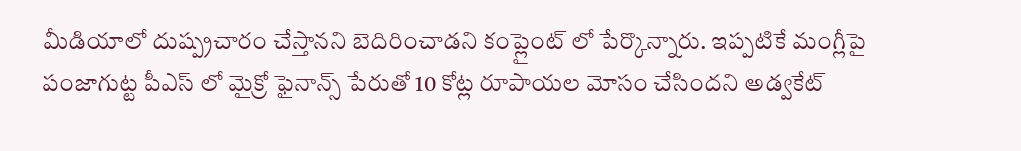మీడియాలో దుష్ప్రచారం చేస్తానని బెదిరించాడని కంప్లైంట్ లో పేర్కొన్నారు. ఇప్పటికే మంగ్లీపై పంజాగుట్ట పీఎస్ లో మైక్రో ఫైనాన్స్ పేరుతో 10 కోట్ల రూపాయల మోసం చేసిందని అడ్వకేట్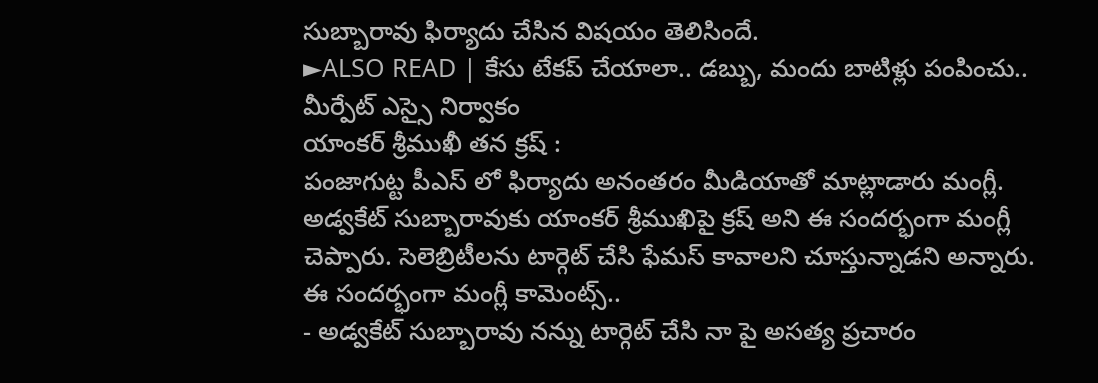సుబ్బారావు ఫిర్యాదు చేసిన విషయం తెలిసిందే.
►ALSO READ | కేసు టేకప్ చేయాలా.. డబ్బు, మందు బాటిళ్లు పంపించు.. మీర్పేట్ ఎస్సై నిర్వాకం
యాంకర్ శ్రీముఖీ తన క్రష్ :
పంజాగుట్ట పీఎస్ లో ఫిర్యాదు అనంతరం మీడియాతో మాట్లాడారు మంగ్లీ. అడ్వకేట్ సుబ్బారావుకు యాంకర్ శ్రీముఖిపై క్రష్ అని ఈ సందర్భంగా మంగ్లీ చెప్పారు. సెలెబ్రిటీలను టార్గెట్ చేసి ఫేమస్ కావాలని చూస్తున్నాడని అన్నారు. ఈ సందర్భంగా మంగ్లీ కామెంట్స్..
- అడ్వకేట్ సుబ్బారావు నన్ను టార్గెట్ చేసి నా పై అసత్య ప్రచారం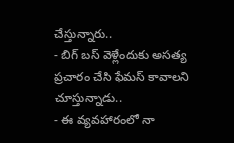చేస్తున్నారు..
- బిగ్ బస్ వెళ్లేందుకు అసత్య ప్రచారం చేసి ఫేమస్ కావాలని చూస్తున్నాడు..
- ఈ వ్యవహారంలో నా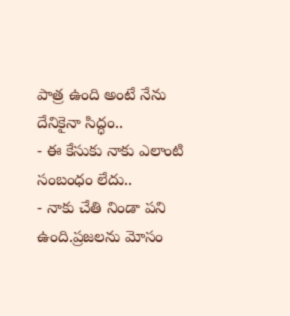పాత్ర ఉంది అంటే నేను దేనికైనా సిద్ధం..
- ఈ కేసుకు నాకు ఎలాంటి సంబంధం లేదు..
- నాకు చేతి నిండా పని ఉంది.ప్రజలను మోసం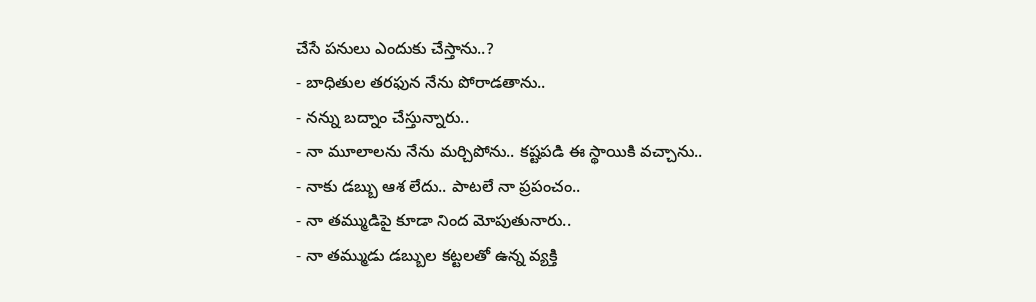చేసే పనులు ఎందుకు చేస్తాను..?
- బాధితుల తరఫున నేను పోరాడతాను..
- నన్ను బద్నాం చేస్తున్నారు..
- నా మూలాలను నేను మర్చిపోను.. కష్టపడి ఈ స్థాయికి వచ్చాను..
- నాకు డబ్బు ఆశ లేదు.. పాటలే నా ప్రపంచం..
- నా తమ్ముడిపై కూడా నింద మోపుతునారు..
- నా తమ్ముడు డబ్బుల కట్టలతో ఉన్న వ్యక్తి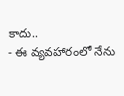కాదు..
- ఈ వ్యవహారంలో నేను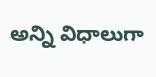అన్ని విధాలుగా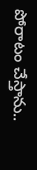పోరాటం చేస్తాను..